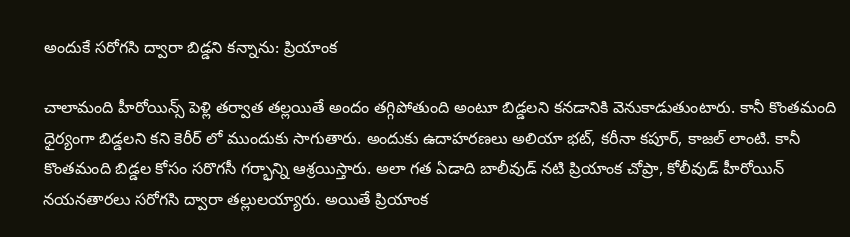అందుకే సరోగసి ద్వారా బిడ్డని కన్నాను: ప్రియాంక

చాలామంది హీరోయిన్స్ పెళ్లి తర్వాత తల్లయితే అందం తగ్గిపోతుంది అంటూ బిడ్డలని కనడానికి వెనుకాడుతుంటారు. కానీ కొంతమంది ధైర్యంగా బిడ్డలని కని కెరీర్ లో ముందుకు సాగుతారు. అందుకు ఉదాహరణలు అలియా భట్, కరీనా కపూర్, కాజల్ లాంటి. కానీ కొంతమంది బిడ్డల కోసం సరొగసీ గర్భాన్ని ఆశ్రయిస్తారు. అలా గత ఏడాది బాలీవుడ్ నటి ప్రియాంక చోప్రా, కోలీవుడ్ హీరోయిన్ నయనతారలు సరోగసి ద్వారా తల్లులయ్యారు. అయితే ప్రియాంక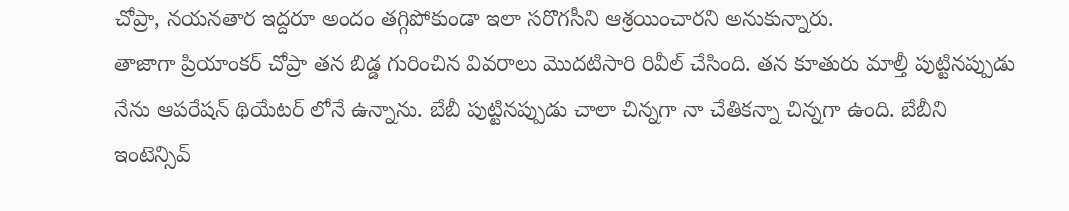చోప్రా, నయనతార ఇద్దరూ అందం తగ్గిపోకుండా ఇలా సరొగసీని ఆశ్రయించారని అనుకున్నారు.
తాజాగా ప్రియాంకర్ చోప్రా తన బిడ్డ గురించిన వివరాలు మొదటిసారి రివీల్ చేసింది. తన కూతురు మాల్తీ పుట్టినప్పుడు నేను ఆపరేషన్ థియేటర్ లోనే ఉన్నాను. బేబీ పుట్టినప్పుడు చాలా చిన్నగా నా చేతికన్నా చిన్నగా ఉంది. బేబీని ఇంటెన్సివ్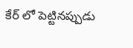కేర్ లో పెట్టినప్పుడు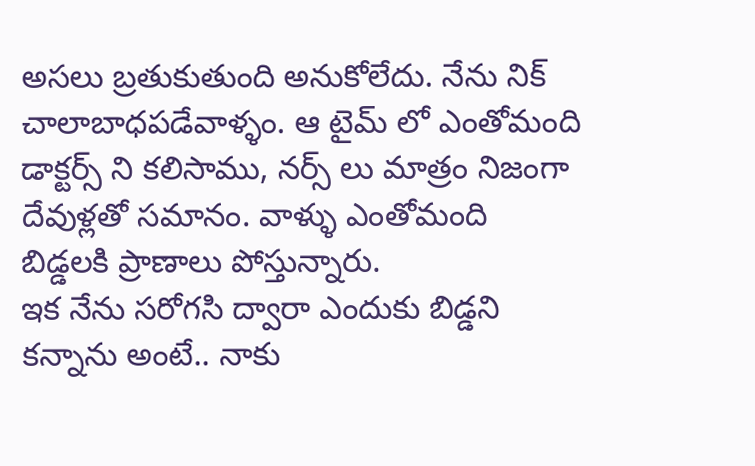అసలు బ్రతుకుతుంది అనుకోలేదు. నేను నిక్ చాలాబాధపడేవాళ్ళం. ఆ టైమ్ లో ఎంతోమంది డాక్టర్స్ ని కలిసాము, నర్స్ లు మాత్రం నిజంగా దేవుళ్లతో సమానం. వాళ్ళు ఎంతోమంది బిడ్డలకి ప్రాణాలు పోస్తున్నారు.
ఇక నేను సరోగసి ద్వారా ఎందుకు బిడ్డని కన్నాను అంటే.. నాకు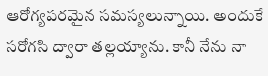ఆరోగ్యపరమైన సమస్యలున్నాయి. అందుకే సరోగసి ద్వారా తల్లయ్యాను. కానీ నేను నా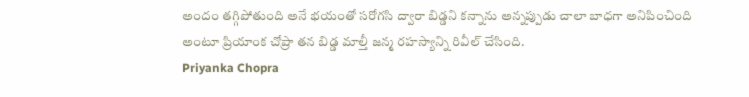అందం తగ్గిపోతుంది అనే భయంతో సరోగసి ద్వారా బిడ్డని కన్నాను అన్నప్పుడు చాలా బాధగా అనిపించింది అంటూ ప్రియాంక చోప్రా తన బిడ్డ మాల్తీ జన్మ రహస్యాన్ని రివీల్ చేసింది.
Priyanka Chopra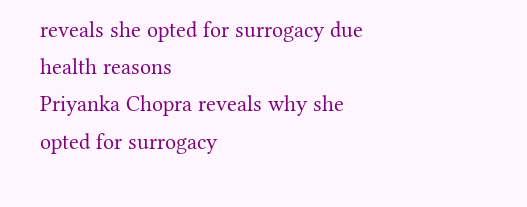reveals she opted for surrogacy due health reasons
Priyanka Chopra reveals why she opted for surrogacy